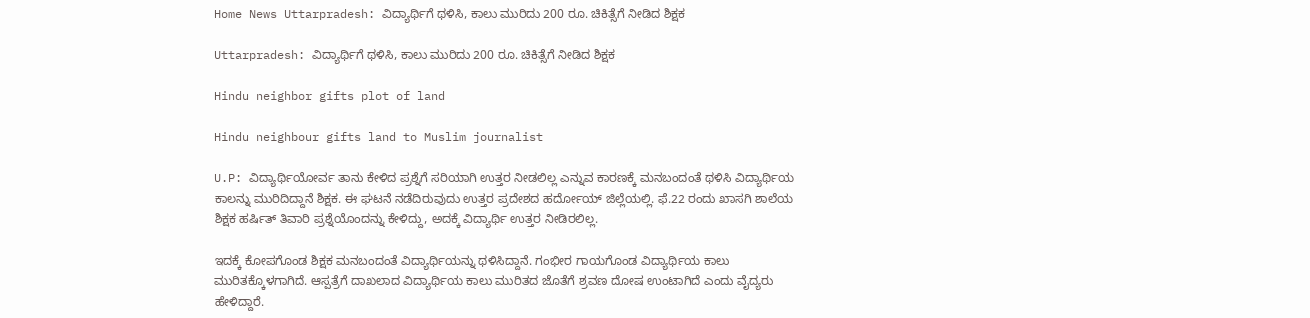Home News Uttarpradesh: ವಿದ್ಯಾರ್ಥಿಗೆ ಥಳಿಸಿ, ಕಾಲು ಮುರಿದು 200 ರೂ. ಚಿಕಿತ್ಸೆಗೆ ನೀಡಿದ ಶಿಕ್ಷಕ

Uttarpradesh: ವಿದ್ಯಾರ್ಥಿಗೆ ಥಳಿಸಿ, ಕಾಲು ಮುರಿದು 200 ರೂ. ಚಿಕಿತ್ಸೆಗೆ ನೀಡಿದ ಶಿಕ್ಷಕ

Hindu neighbor gifts plot of land

Hindu neighbour gifts land to Muslim journalist

U.P: ವಿದ್ಯಾರ್ಥಿಯೋರ್ವ ತಾನು ಕೇಳಿದ ಪ್ರಶ್ನೆಗೆ ಸರಿಯಾಗಿ ಉತ್ತರ ನೀಡಲಿಲ್ಲ ಎನ್ನುವ ಕಾರಣಕ್ಕೆ ಮನಬಂದಂತೆ ಥಳಿಸಿ ವಿದ್ಯಾರ್ಥಿಯ ಕಾಲನ್ನು ಮುರಿದಿದ್ದಾನೆ ಶಿಕ್ಷಕ. ಈ ಘಟನೆ ನಡೆದಿರುವುದು ಉತ್ತರ ಪ್ರದೇಶದ ಹರ್ದೋಯ್‌ ಜಿಲ್ಲೆಯಲ್ಲಿ. ಫೆ.22 ರಂದು ಖಾಸಗಿ ಶಾಲೆಯ ಶಿಕ್ಷಕ ಹರ್ಷಿತ್‌ ತಿವಾರಿ ಪ್ರಶ್ನೆಯೊಂದನ್ನು ಕೇಳಿದ್ದು, ಅದಕ್ಕೆ ವಿದ್ಯಾರ್ಥಿ ಉತ್ತರ ನೀಡಿರಲಿಲ್ಲ.

ಇದಕ್ಕೆ ಕೋಪಗೊಂಡ ಶಿಕ್ಷಕ ಮನಬಂದಂತೆ ವಿದ್ಯಾರ್ಥಿಯನ್ನು ಥಳಿಸಿದ್ದಾನೆ. ಗಂಭೀರ ಗಾಯಗೊಂಡ ವಿದ್ಯಾರ್ಥಿಯ ಕಾಲು ಮುರಿತಕ್ಕೊಳಗಾಗಿದೆ. ಆಸ್ಪತ್ರೆಗೆ ದಾಖಲಾದ ವಿದ್ಯಾರ್ಥಿಯ ಕಾಲು ಮುರಿತದ ಜೊತೆಗೆ ಶ್ರವಣ ದೋಷ ಉಂಟಾಗಿದೆ ಎಂದು ವೈದ್ಯರು ಹೇಳಿದ್ದಾರೆ.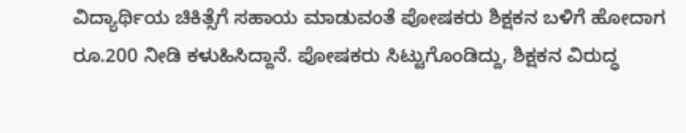ವಿದ್ಯಾರ್ಥಿಯ ಚಿಕಿತ್ಸೆಗೆ ಸಹಾಯ ಮಾಡುವಂತೆ ಪೋಷಕರು ಶಿಕ್ಷಕನ ಬಳಿಗೆ ಹೋದಾಗ ರೂ.200 ನೀಡಿ ಕಳುಹಿಸಿದ್ದಾನೆ. ಪೋಷಕರು ಸಿಟ್ಟುಗೊಂಡಿದ್ದು, ಶಿಕ್ಷಕನ ವಿರುದ್ಧ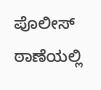ಪೊಲೀಸ್‌ ಠಾಣೆಯಲ್ಲಿ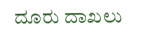ದೂರು ದಾಖಲು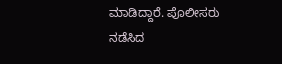ಮಾಡಿದ್ದಾರೆ. ಪೊಲೀಸರು ನಡೆಸಿದ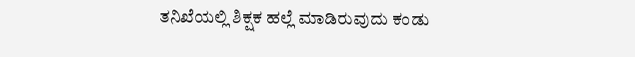ತನಿಖೆಯಲ್ಲಿ ಶಿಕ್ಷಕ ಹಲ್ಲೆ ಮಾಡಿರುವುದು ಕಂಡು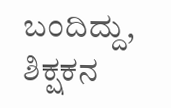ಬಂದಿದ್ದು, ಶಿಕ್ಷಕನ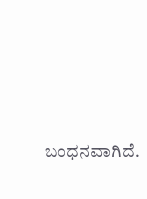ಬಂಧನವಾಗಿದೆ.